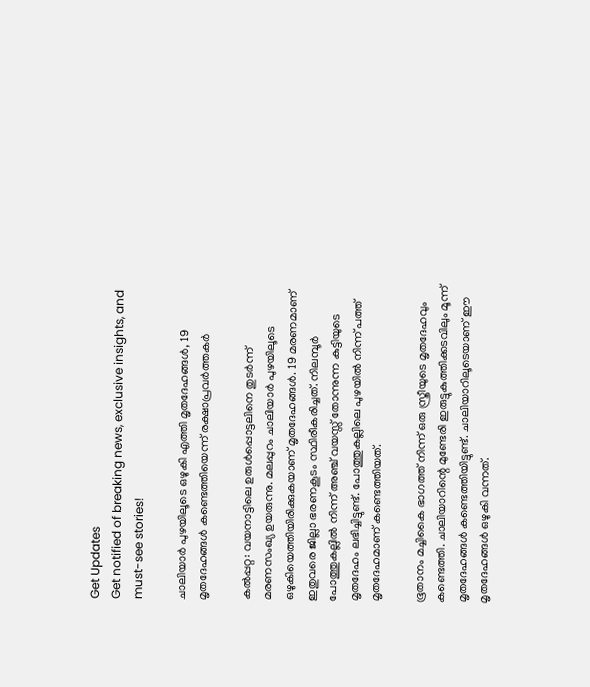Get Updates
Get notified of breaking news, exclusive insights, and must-see stories!

ചാലിയാര്‍ പുഴയിലൂടെ ഒഴുകി എത്തി മൃതദേഹങ്ങള്‍, 19 മൃതദേഹങ്ങള്‍ കണ്ടെത്തിയെന്ന് രക്ഷാപ്രവര്‍ത്തകര്‍

കല്‍പ്പറ്റ: വയനാട്ടിലെ ഉരുള്‍പ്പൊട്ടലിനെ തുടര്‍ന്ന് മരണസംഖ്യ ഉയരുന്നു. മലപ്പുറം ചാലിയാര്‍ പുഴയിലൂടെ ഒഴുകിയെത്തിയിരിക്കുകയാണ് മൃതദേഹങ്ങള്‍. 19 മരണമാണ് ഇതുവരെ ജില്ലാ ഭരണകൂടം സ്ഥിരീകരിച്ചത്. നിലമ്പൂര്‍ പോത്തുകല്ലില്‍ നിന്ന് അഞ്ച് വയസ്സ് തോന്നുന്ന കുട്ടിയുടെ മൃതദേഹം ലഭിച്ചിട്ടുണ്ട്. പോത്തുകല്ലിലെ പുഴയില്‍ നിന്ന് പത്ത് മൃതദേഹമാണ് കണ്ടെത്തിയത്.

ഭൂതാനം മച്ചികൈ ഭാഗത്ത് നിന്ന് ഒരു സ്ത്രീയുടെ മൃതദേഹവും കണ്ടെത്തി. ചാലിയാറിന്റെ മുണ്ടേരി ഇരുട്ടുകുത്തിക്കടവിലും മൂന്ന് മൃതദേഹങ്ങള്‍ കണ്ടെത്തിയിട്ടുണ്ട്. ചാലിയാറിലൂടെയാണ് ഈ മൃതദേഹങ്ങള്‍ ഒഴുകി വന്നത്.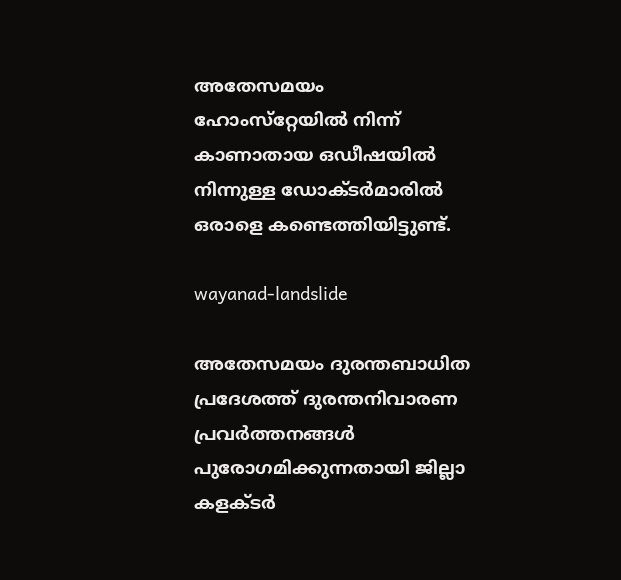അതേസമയം ഹോംസ്‌റ്റേയില്‍ നിന്ന് കാണാതായ ഒഡീഷയില്‍ നിന്നുള്ള ഡോക്ടര്‍മാരില്‍ ഒരാളെ കണ്ടെത്തിയിട്ടുണ്ട്.

wayanad-landslide

അതേസമയം ദുരന്തബാധിത പ്രദേശത്ത് ദുരന്തനിവാരണ പ്രവര്‍ത്തനങ്ങള്‍ പുരോഗമിക്കുന്നതായി ജില്ലാ കളക്ടര്‍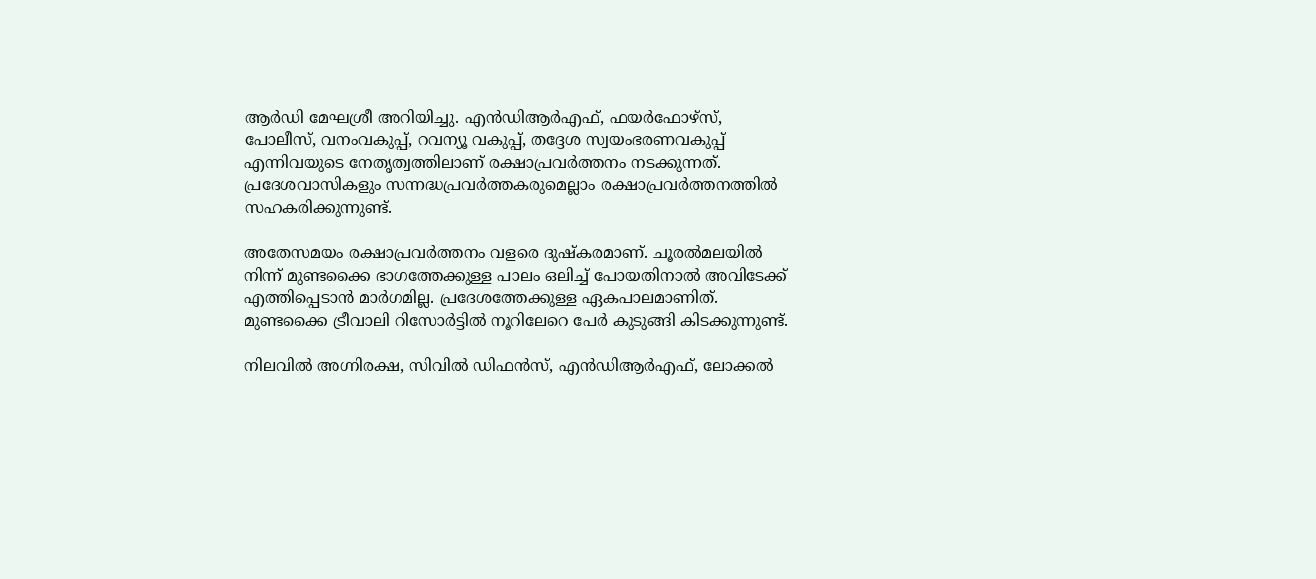ആര്‍ഡി മേഘശ്രീ അറിയിച്ചു. എന്‍ഡിആര്‍എഫ്, ഫയര്‍ഫോഴ്‌സ്, പോലീസ്, വനംവകുപ്പ്, റവന്യൂ വകുപ്പ്, തദ്ദേശ സ്വയംഭരണവകുപ്പ് എന്നിവയുടെ നേതൃത്വത്തിലാണ് രക്ഷാപ്രവര്‍ത്തനം നടക്കുന്നത്. പ്രദേശവാസികളും സന്നദ്ധപ്രവര്‍ത്തകരുമെല്ലാം രക്ഷാപ്രവര്‍ത്തനത്തില്‍ സഹകരിക്കുന്നുണ്ട്.

അതേസമയം രക്ഷാപ്രവര്‍ത്തനം വളരെ ദുഷ്‌കരമാണ്. ചൂരല്‍മലയില്‍ നിന്ന് മുണ്ടക്കൈ ഭാഗത്തേക്കുള്ള പാലം ഒലിച്ച് പോയതിനാല്‍ അവിടേക്ക് എത്തിപ്പെടാന്‍ മാര്‍ഗമില്ല. പ്രദേശത്തേക്കുള്ള ഏകപാലമാണിത്. മുണ്ടക്കൈ ട്രീവാലി റിസോര്‍ട്ടില്‍ നൂറിലേറെ പേര്‍ കുടുങ്ങി കിടക്കുന്നുണ്ട്.

നിലവില്‍ അഗ്നിരക്ഷ, സിവില്‍ ഡിഫന്‍സ്, എന്‍ഡിആര്‍എഫ്, ലോക്കല്‍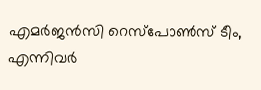എമര്‍ജന്‍സി റെസ്‌പോണ്‍സ് ടീം, എന്നിവര്‍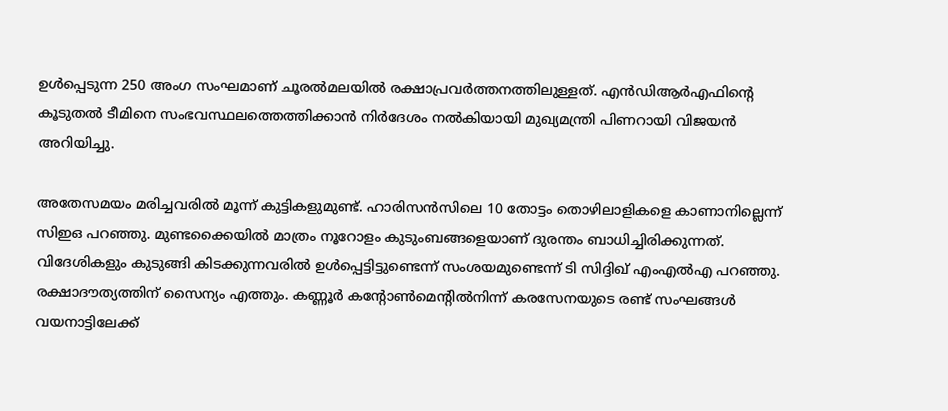ഉള്‍പ്പെടുന്ന 250 അംഗ സംഘമാണ് ചൂരല്‍മലയില്‍ രക്ഷാപ്രവര്‍ത്തനത്തിലുള്ളത്. എന്‍ഡിആര്‍എഫിന്റെ കൂടുതല്‍ ടീമിനെ സംഭവസ്ഥലത്തെത്തിക്കാന്‍ നിര്‍ദേശം നല്‍കിയായി മുഖ്യമന്ത്രി പിണറായി വിജയന്‍ അറിയിച്ചു.

അതേസമയം മരിച്ചവരില്‍ മൂന്ന് കുട്ടികളുമുണ്ട്. ഹാരിസന്‍സിലെ 10 തോട്ടം തൊഴിലാളികളെ കാണാനില്ലെന്ന് സിഇഒ പറഞ്ഞു. മുണ്ടക്കൈയില്‍ മാത്രം നൂറോളം കുടുംബങ്ങളെയാണ് ദുരന്തം ബാധിച്ചിരിക്കുന്നത്. വിദേശികളും കുടുങ്ങി കിടക്കുന്നവരില്‍ ഉള്‍പ്പെട്ടിട്ടുണ്ടെന്ന് സംശയമുണ്ടെന്ന് ടി സിദ്ദിഖ് എംഎല്‍എ പറഞ്ഞു. രക്ഷാദൗത്യത്തിന് സൈന്യം എത്തും. കണ്ണൂര്‍ കന്റോണ്‍മെന്റില്‍നിന്ന് കരസേനയുടെ രണ്ട് സംഘങ്ങള്‍ വയനാട്ടിലേക്ക്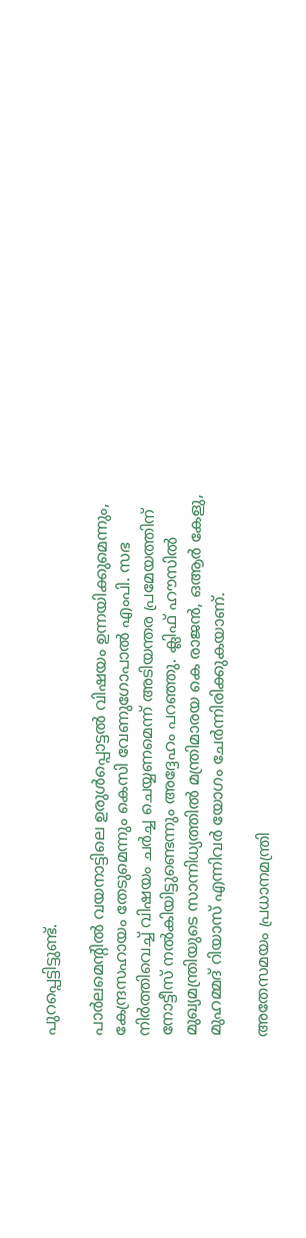പുറപ്പെട്ടിട്ടുണ്ട്.

പാര്‍ലമെന്റില്‍ വയനാട്ടിലെ ഉരുള്‍പ്പൊട്ടല്‍ വിഷയം ഉന്നയിക്കുമെന്നും, കേന്ദ്രസഹായം തേടുമെന്നും കെസി വേണുഗോപാല്‍ എംപി. സഭ നിര്‍ത്തിവെച്ച് വിഷയം ചര്‍ച്ച ചെയ്യണമെന്ന് അടിയന്തര പ്രമേയത്തിന് നോട്ടീസ് നല്‍കിയിട്ടുണ്ടെന്നും അദ്ദേഹം പറഞ്ഞു. ക്ലിഫ് ഹൗസില്‍ മുഖ്യമന്ത്രിയുടെ സാന്നിധ്യത്തില്‍ മന്ത്രിമാരയ കെ രാജന്‍, ഒആര്‍ കേളു, മുഹമ്മദ് റിയാസ് എന്നിവര്‍ യോഗം ചേര്‍ന്നിരിക്കുകയാണ്.

അതേസമയം പ്രധാനമന്ത്രി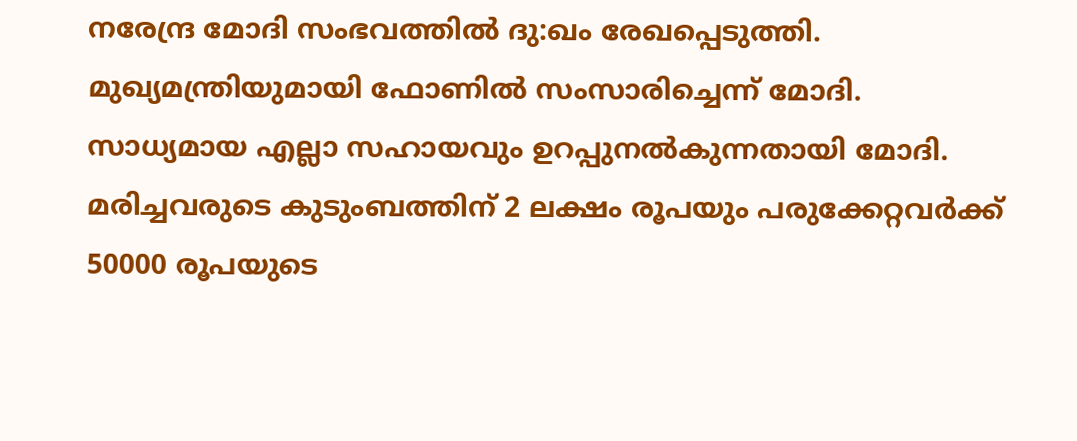നരേന്ദ്ര മോദി സംഭവത്തില്‍ ദു:ഖം രേഖപ്പെടുത്തി. മുഖ്യമന്ത്രിയുമായി ഫോണില്‍ സംസാരിച്ചെന്ന് മോദി. സാധ്യമായ എല്ലാ സഹായവും ഉറപ്പുനല്‍കുന്നതായി മോദി. മരിച്ചവരുടെ കുടുംബത്തിന് 2 ലക്ഷം രൂപയും പരുക്കേറ്റവര്‍ക്ക് 50000 രൂപയുടെ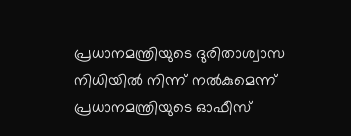പ്രധാനമന്ത്രിയുടെ ദുരിതാശ്വാസ നിധിയില്‍ നിന്ന് നല്‍കുമെന്ന് പ്രധാനമന്ത്രിയുടെ ഓഫീസ്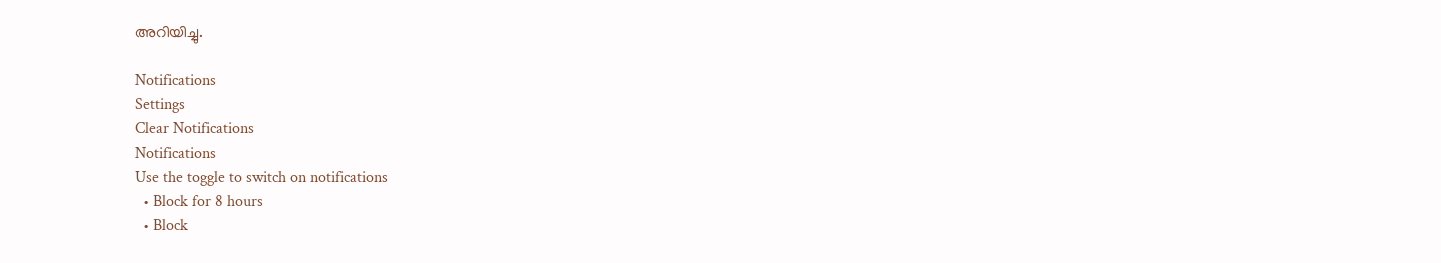അറിയിച്ചു.

Notifications
Settings
Clear Notifications
Notifications
Use the toggle to switch on notifications
  • Block for 8 hours
  • Block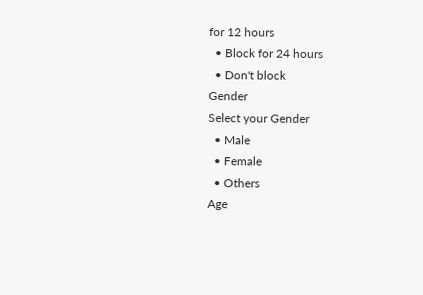for 12 hours
  • Block for 24 hours
  • Don't block
Gender
Select your Gender
  • Male
  • Female
  • Others
Age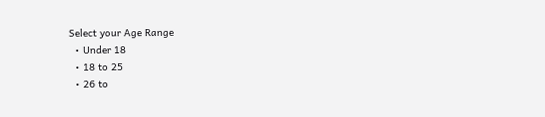Select your Age Range
  • Under 18
  • 18 to 25
  • 26 to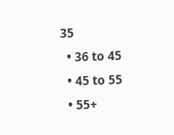35
  • 36 to 45
  • 45 to 55
  • 55+